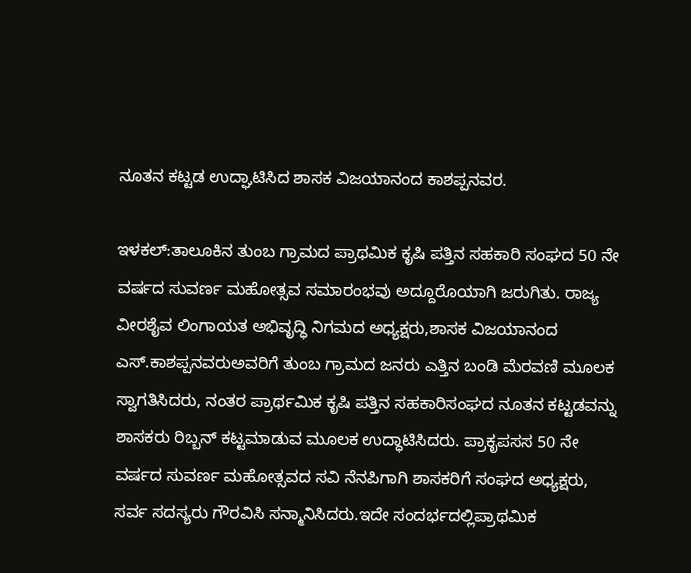ನೂತನ ಕಟ್ಟಡ ಉದ್ಘಾಟಿಸಿದ ಶಾಸಕ ವಿಜಯಾನಂದ ಕಾಶಪ್ಪನವರ.

ಇಳಕಲ್:ತಾಲೂಕಿನ ತುಂಬ ಗ್ರಾಮದ ಪ್ರಾಥಮಿಕ ಕೃಷಿ ಪತ್ತಿನ ಸಹಕಾರಿ ಸಂಘದ 50 ನೇ ವರ್ಷದ ಸುವರ್ಣ ಮಹೋತ್ಸವ ಸಮಾರಂಭವು ಅದ್ದೂರೊಯಾಗಿ ಜರುಗಿತು. ರಾಜ್ಯ ವೀರಶೈವ ಲಿಂಗಾಯತ ಅಭಿವೃದ್ಧಿ ನಿಗಮದ ಅಧ್ಯಕ್ಷರು,ಶಾಸಕ ವಿಜಯಾನಂದ ಎಸ್.ಕಾಶಪ್ಪನವರುಅವರಿಗೆ ತುಂಬ ಗ್ರಾಮದ ಜನರು ಎತ್ತಿನ ಬಂಡಿ ಮೆರವಣಿ ಮೂಲಕ ಸ್ವಾಗತಿಸಿದರು, ನಂತರ ಪ್ರಾರ್ಥಮಿಕ ಕೃಷಿ ಪತ್ತಿನ ಸಹಕಾರಿಸಂಘದ ನೂತನ ಕಟ್ಟಡವನ್ನು ಶಾಸಕರು ರಿಬ್ಬನ್ ಕಟ್ಟಮಾಡುವ ಮೂಲಕ ಉದ್ಧಾಟಿಸಿದರು. ಪ್ರಾಕೃಪಸಸ 50 ನೇ ವರ್ಷದ ಸುವರ್ಣ ಮಹೋತ್ಸವದ ಸವಿ ನೆನಪಿಗಾಗಿ ಶಾಸಕರಿಗೆ ಸಂಘದ ಅಧ್ಯಕ್ಷರು, ಸರ್ವ ಸದಸ್ಯರು ಗೌರವಿಸಿ ಸನ್ಮಾನಿಸಿದರು.ಇದೇ ಸಂದರ್ಭದಲ್ಲಿಪ್ರಾಥಮಿಕ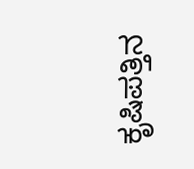ಕೃಷಿಪತ್ತಿನ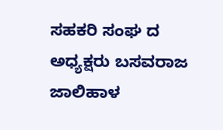ಸಹಕರಿ ಸಂಘ ದ ಅಧ್ಯಕ್ಷರು ಬಸವರಾಜ ಜಾಲಿಹಾಳ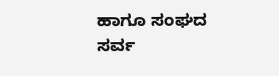ಹಾಗೂ ಸಂಘದ ಸರ್ವ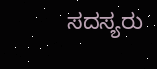ಸದಸ್ಯರು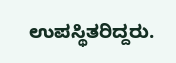ಉಪಸ್ಥಿತರಿದ್ದರು.